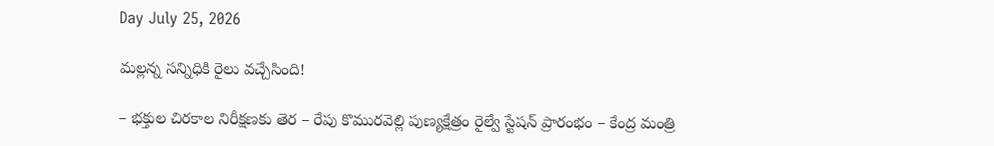Day July 25, 2026

మల్లన్న సన్నిధికి రైలు వ‌చ్చేసింది!

– భక్తుల చిరకాల నిరీక్షణకు తెర – రేపు కొమురవెల్లి పుణ్యక్షేత్రం రైల్వే స్టేషన్ ప్రారంభం – కేంద్ర మంత్రి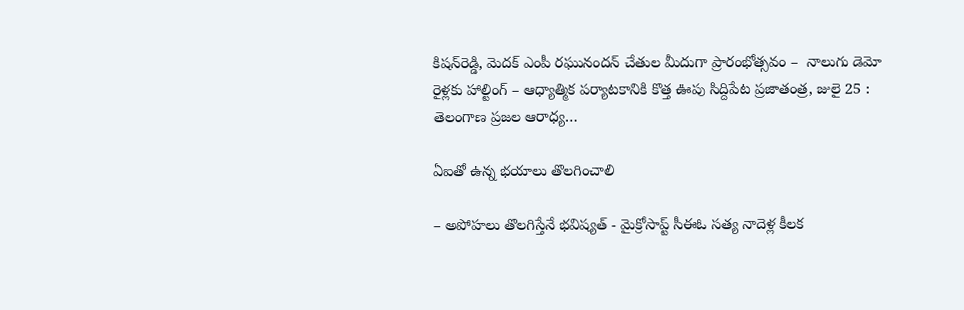కిషన్‌రెడ్డి, మెదక్ ఎంపీ రఘునందన్ చేతుల మీదుగా ప్రారంభోత్సవం –  నాలుగు డెమో రైళ్లకు హాల్టింగ్ – ఆధ్యాత్మిక పర్యాటకానికి కొత్త ఊపు సిద్దిపేట ప్రజాతంత్ర, జులై 25 : తెలంగాణ ప్రజల ఆరాధ్య…

ఏఐతో ఉన్న భయాలు తొలగించాలి

– అపోహలు తొలగిస్తేనే భవిష్యత్‌ - మైక్రోసాప్ట్ ‌సీఈఓ సత్య నాదెళ్ల కీలక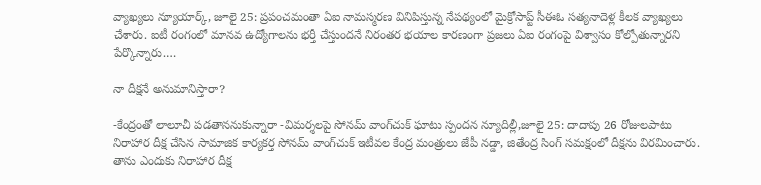వ్యాఖ్యలు న్యూయార్క్, జూలై 25: ప్రపంచమంతా ఏఐ నామస్మరణ వినిపిస్తున్న నేపథ్యంలో మైక్రోసాప్ట్ ‌సీఈఓ సత్యనాదెళ్ల కీలక వ్యాఖ్యలు చేశారు. ఐటీ రంగంలో మానవ ఉద్యోగాలను భర్తీ చేస్తుందనే నిరంతర భయాల కారణంగా ప్రజలు ఏఐ రంగంపై విశ్వాసం కోల్పోతున్నారని పేర్కొన్నారు.…

నా దీక్షనే అనుమానిస్తారా?

-కేంద్రంతో లాలూచీ పడతాననుకున్నారా -విమర్శలపై సోనమ్‌ ‌వాంగ్‌చుక్‌ ‌ఘాటు స్పందన న్యూదిల్లీ,జూలై 25: దాదాపు 26 రోజులపాటు నిరాహార దీక్ష చేసిన సామాజిక కార్యకర్త సోనమ్‌ ‌వాంగ్‌చుక్‌ ఇటీవల కేంద్ర మంత్రులు జేపీ నడ్డా, జితేంద్ర సింగ్‌ ‌సమక్షంలో దీక్షను విరమించారు. తాను ఎందుకు నిరాహార దీక్ష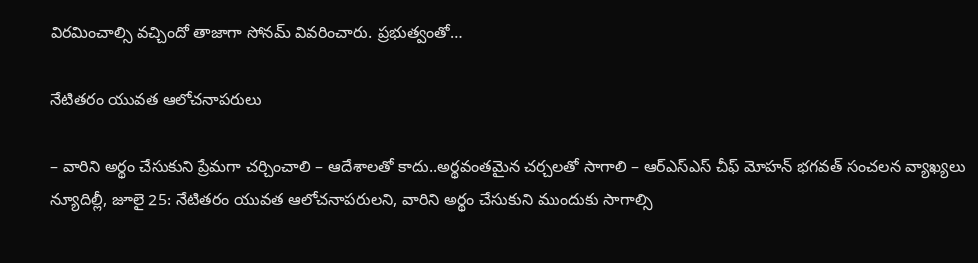విరమించాల్సి వచ్చిందో తాజాగా సోనమ్‌ ‌వివరించారు. ప్రభుత్వంతో…

నేటితరం యువత ఆలోచనాపరులు

– వారిని అర్థం చేసుకుని ప్రేమగా చర్చించాలి – ఆదేశాలతో కాదు..అర్థవంతమైన చర్చలతో సాగాలి – ఆర్‌ఎస్‌ఎస్‌ ‌చీఫ్‌ ‌మోహన్‌ ‌భగవత్‌ ‌సంచలన వ్యాఖ్యలు న్యూదిల్లీ, జూలై 25: నేటితరం యువత ఆలోచనాపరులని, వారిని అర్థం చేసుకుని ముందుకు సాగాల్సి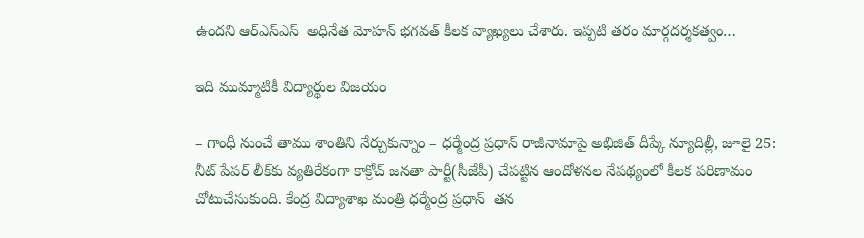ఉందని ఆర్‌ఎస్‌ఎస్‌  అధినేత మోహన్‌ ‌భగవత్‌ ‌కీలక వ్యాఖ్యలు చేశారు. ఇప్పటి తరం మార్గదర్శకత్వం…

ఇది ముమ్మాటికీ విద్యార్థుల విజయం

– గాంధీ నుంచే తాము శాంతిని నేర్చుకున్నాం – ధర్మేంద్ర ప్రధాన్‌ ‌రాజీనామాపై అభిజిత్‌ ‌దీప్కే న్యూదిల్లీ, జూలై 25: నీట్‌ ‌పేపర్‌ ‌లీక్‌కు వ్యతిరేకంగా కాక్రోచ్‌ ‌జనతా పార్టీ(సీజేపీ) చేపట్టిన ఆందోళనల నేపథ్యంలో కీలక పరిణామం చోటుచేసుకుంది. కేంద్ర విద్యాశాఖ మంత్రి ధర్మేంద్ర ప్రధాన్‌  ‌తన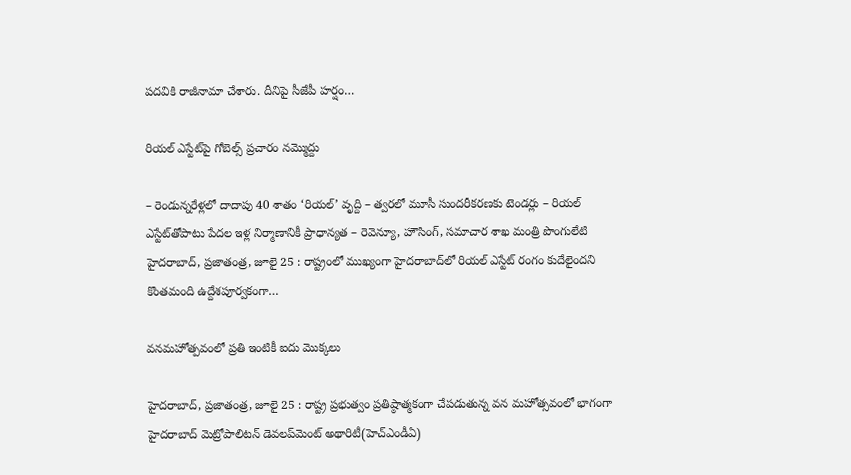పదవికి రాజీనామా చేశారు. దీనిపై సీజేపీ హర్షం…

రియల్ ఎస్టేట్‌పై గోబెల్స్ ప్రచారం నమ్మొద్దు

– రెండున్నరేళ్లలో దాదాపు 40 శాతం ‘రియల్’ వృద్ది – త్వరలో మూసీ సుందరీకరణకు టెండర్లు – రియల్ ఎస్టేట్‌తోపాటు పేదల ఇళ్ల నిర్మాణానికీ ప్రాధాన్యత – రెవెన్యూ, హౌసింగ్, సమాచార శాఖ మంత్రి పొంగులేటి హైదరాబాద్, ప్రజాతంత్ర, జూలై 25 : రాష్ట్రంలో ముఖ్యంగా హైదరాబాద్‌లో రియల్ ఎస్టేట్ రంగం కుదేలైందని కొంతమంది ఉద్దేశపూర్వకంగా…

వనమహోత్పవంలో ప్రతి ఇంటికీ ఐదు మొక్కలు

హైదరాబాద్, ప్రజాతంత్ర, జూలై 25 : రాష్ట్ర ప్రభుత్వం ప్రతిష్ఠాత్మకంగా చేపడుతున్న వన మహోత్సవంలో భాగంగా హైదరాబాద్ మెట్రోపాలిటన్ డెవలప్‌మెంట్ అథారిటీ(హెచ్‌ఎండీఏ)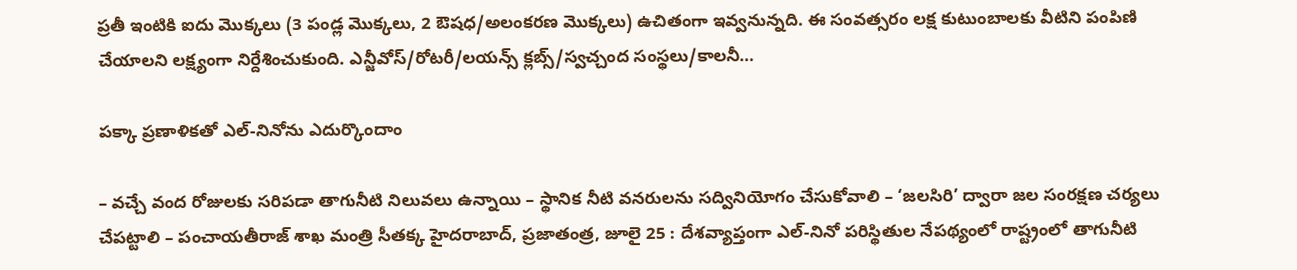ప్రతీ ఇంటికి ఐదు మొక్కలు (3 పండ్ల మొక్కలు, 2 ఔషధ/అలంకరణ మొక్కలు) ఉచితంగా ఇవ్వనున్నది. ఈ సంవత్సరం లక్ష కుటుంబాలకు వీటిని పంపిణి చేయాలని లక్ష్యంగా నిర్దేశించుకుంది. ఎన్జీవోస్/రోటరీ/లయన్స్ క్లబ్స్/స్వచ్చంద సంస్థలు/కాలనీ…

పక్కా ప్రణాళికతో ఎల్-నినోను ఎదుర్కొందాం

– వచ్చే వంద రోజులకు సరిపడా తాగునీటి నిలువలు ఉన్నాయి – స్థానిక నీటి వనరులను సద్వినియోగం చేసుకోవాలి – ‘జలసిరి’ ద్వారా జల సంరక్షణ చర్యలు చేపట్టాలి – పంచాయతీరాజ్ శాఖ మంత్రి సీతక్క హైదరాబాద్, ప్రజాతంత్ర, జూలై 25 : దేశవ్యాప్తంగా ఎల్-నినో పరిస్థితుల నేపథ్యంలో రాష్ట్రంలో తాగునీటి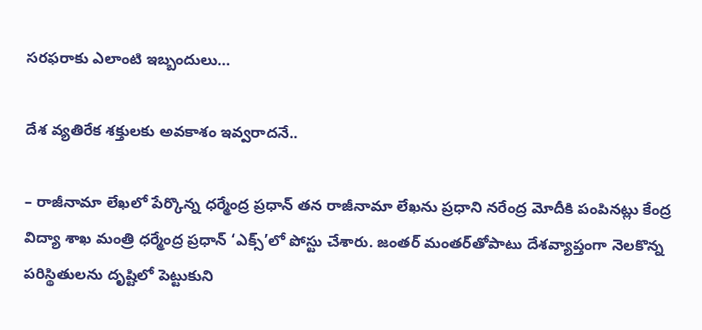సరఫరాకు ఎలాంటి ఇబ్బందులు…

దేశ వ్యతిరేక శక్తులకు అవకాశం ఇవ్వరాదనే..

– రాజీనామా లేఖలో పేర్కొన్న ధ‌ర్మేంద్ర ప్ర‌ధాన్‌ త‌న రాజీనామా లేఖ‌ను ప్ర‌ధాని న‌రేంద్ర మోదీకి పంపిన‌ట్లు కేంద్ర విద్యా శాఖ మంత్రి ధ‌ర్మేంద్ర ప్ర‌ధాన్ ‘ఎక్స్‌’లో పోస్టు చేశారు. జంతర్ మంతర్‌తోపాటు దేశవ్యాప్తంగా నెలకొన్న పరిస్థితులను దృష్టిలో పెట్టుకుని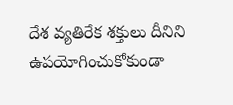దేశ వ్యతిరేక శక్తులు దీనిని ఉపయోగించుకోకుండా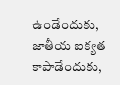ఉండేందుకు, జాతీయ ఐక్యత కాపాడేందుకు,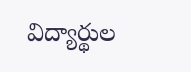విద్యార్థుల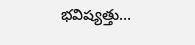భవిష్యత్తు…